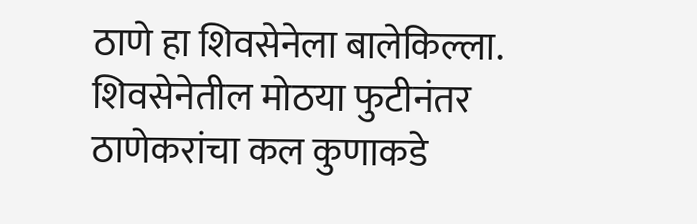ठाणे हा शिवसेनेला बालेकिल्ला. शिवसेनेतील मोठया फुटीनंतर ठाणेकरांचा कल कुणाकडे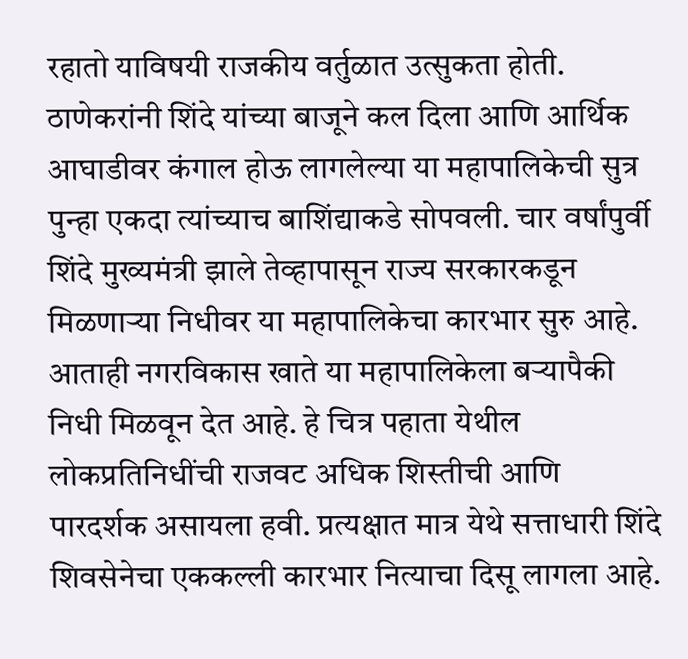रहातो याविषयी राजकीय वर्तुळात उत्सुकता होती. ठाणेकरांनी शिंदे यांच्या बाजूने कल दिला आणि आर्थिक आघाडीवर कंगाल होऊ लागलेल्या या महापालिकेची सुत्र पुन्हा एकदा त्यांच्याच बाशिंद्याकडे सोपवली. चार वर्षांपुर्वी शिंदे मुख्यमंत्री झाले तेव्हापासून राज्य सरकारकडून मिळणाऱ्या निधीवर या महापालिकेचा कारभार सुरु आहे. आताही नगरविकास खाते या महापालिकेला बऱ्यापैकी निधी मिळवून देत आहे. हे चित्र पहाता येथील लोकप्रतिनिधींची राजवट अधिक शिस्तीची आणि पारदर्शक असायला हवी. प्रत्यक्षात मात्र येथे सत्ताधारी शिंदे शिवसेनेचा एककल्ली कारभार नित्याचा दिसू लागला आहे.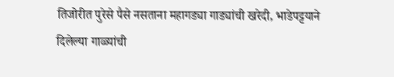तिजोरीत पुरेसे पैसे नसताना महागड्या गाड्यांची खरेदी, भाडेपट्टयाने दिलेल्या गाळ्यांची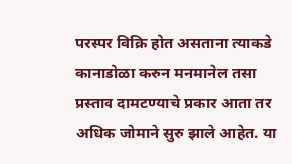परस्पर विक्रि होत असताना त्याकडे कानाडोळा करुन मनमानेल तसा प्रस्ताव दामटण्याचे प्रकार आता तर अधिक जोमाने सुरु झाले आहेत. या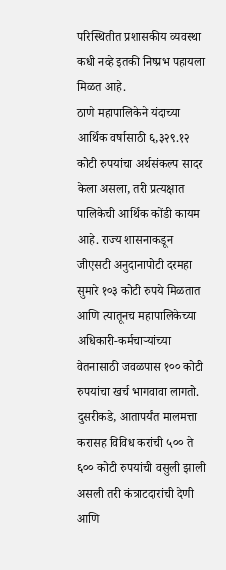परिस्थितीत प्रशासकीय व्यवस्था कधी नव्हे इतकी निष्प्रभ पहायला मिळत आहे.
ठाणे महापालिकेने यंदाच्या आर्थिक वर्षासाठी ६,३२९.१२ कोटी रुपयांचा अर्थसंकल्प सादर केला असला, तरी प्रत्यक्षात पालिकेची आर्थिक कोंडी कायम आहे. राज्य शासनाकडून जीएसटी अनुदानापोटी दरमहा सुमारे १०३ कोटी रुपये मिळतात आणि त्यातूनच महापालिकेच्या अधिकारी-कर्मचाऱ्यांच्या वेतनासाठी जवळपास १०० कोटी रुपयांचा खर्च भागवावा लागतो. दुसरीकडे, आतापर्यंत मालमत्ता करासह विविध करांची ५०० ते ६०० कोटी रुपयांची वसुली झाली असली तरी कंत्राटदारांची देणी आणि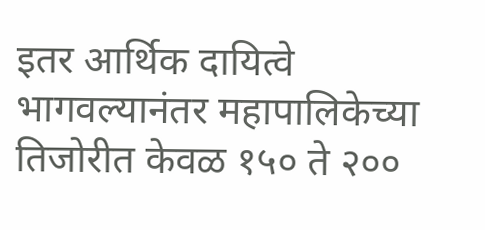इतर आर्थिक दायित्वे भागवल्यानंतर महापालिकेच्या तिजोरीत केवळ १५० ते २००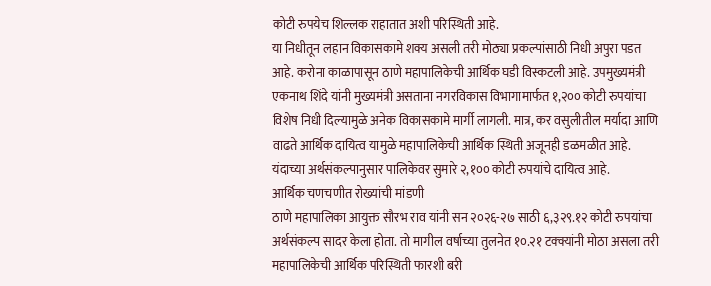कोटी रुपयेच शिल्लक राहातात अशी परिस्थिती आहे.
या निधीतून लहान विकासकामे शक्य असली तरी मोठ्या प्रकल्पांसाठी निधी अपुरा पडत आहे. करोना काळापासून ठाणे महापालिकेची आर्थिक घडी विस्कटली आहे. उपमुख्यमंत्री एकनाथ शिंदे यांनी मुख्यमंत्री असताना नगरविकास विभागामार्फत १,२०० कोटी रुपयांचा विशेष निधी दिल्यामुळे अनेक विकासकामे मार्गी लागली. मात्र, कर वसुलीतील मर्यादा आणि वाढते आर्थिक दायित्व यामुळे महापालिकेची आर्थिक स्थिती अजूनही डळमळीत आहे. यंदाच्या अर्थसंकल्पानुसार पालिकेवर सुमारे २,१०० कोटी रुपयांचे दायित्व आहे.
आर्थिक चणचणीत रोख्यांची मांडणी
ठाणे महापालिका आयुक्त सौरभ राव यांनी सन २०२६-२७ साठी ६,३२९.१२ कोटी रुपयांचा अर्थसंकल्प सादर केला होता. तो मागील वर्षाच्या तुलनेत १०.२१ टक्क्यांनी मोठा असला तरी महापालिकेची आर्थिक परिस्थिती फारशी बरी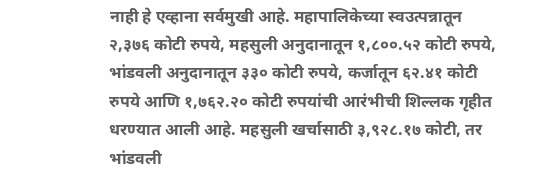नाही हे एव्हाना सर्वमुखी आहे. महापालिकेच्या स्वउत्पन्नातून २,३७६ कोटी रुपये, महसुली अनुदानातून १,८००.५२ कोटी रुपये, भांडवली अनुदानातून ३३० कोटी रुपये, कर्जातून ६२.४१ कोटी रुपये आणि १,७६२.२० कोटी रुपयांची आरंभीची शिल्लक गृहीत धरण्यात आली आहे. महसुली खर्चासाठी ३,९२८.१७ कोटी, तर भांडवली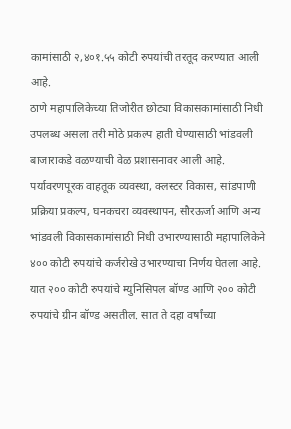कामांसाठी २,४०१.५५ कोटी रुपयांची तरतूद करण्यात आली आहे.
ठाणे महापालिकेच्या तिजोरीत छोट्या विकासकामांसाठी निधी उपलब्ध असला तरी मोठे प्रकल्प हाती घेण्यासाठी भांडवली बाजाराकडे वळण्याची वेळ प्रशासनावर आली आहे. पर्यावरणपूरक वाहतूक व्यवस्था, क्लस्टर विकास, सांडपाणी प्रक्रिया प्रकल्प, घनकचरा व्यवस्थापन, सौरऊर्जा आणि अन्य भांडवली विकासकामांसाठी निधी उभारण्यासाठी महापालिकेने ४०० कोटी रुपयांचे कर्जरोखे उभारण्याचा निर्णय घेतला आहे. यात २०० कोटी रुपयांचे म्युनिसिपल बॉण्ड आणि २०० कोटी रुपयांचे ग्रीन बॉण्ड असतील. सात ते दहा वर्षांच्या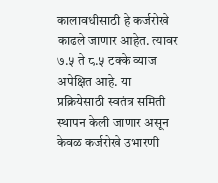कालावधीसाठी हे कर्जरोखे काढले जाणार आहेत. त्यावर ७.५ ते ८.५ टक्के व्याज अपेक्षित आहे. या प्रक्रियेसाठी स्वतंत्र समिती स्थापन केली जाणार असून केवळ कर्जरोखे उभारणी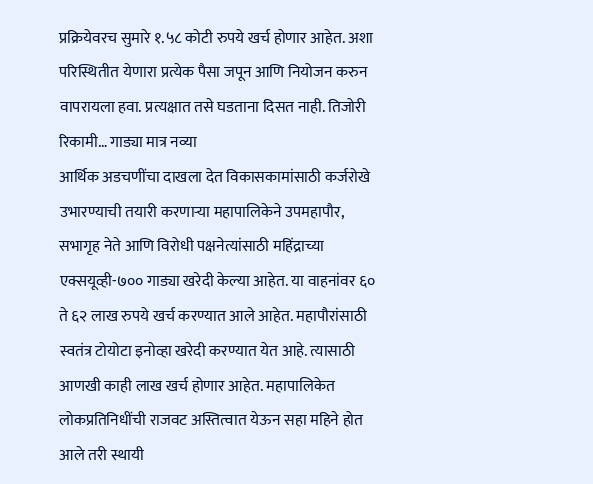प्रक्रियेवरच सुमारे १.५८ कोटी रुपये खर्च होणार आहेत. अशा परिस्थितीत येणारा प्रत्येक पैसा जपून आणि नियोजन करुन वापरायला हवा. प्रत्यक्षात तसे घडताना दिसत नाही. तिजोरी रिकामी… गाड्या मात्र नव्या
आर्थिक अडचणींचा दाखला देत विकासकामांसाठी कर्जरोखे उभारण्याची तयारी करणाऱ्या महापालिकेने उपमहापौर, सभागृह नेते आणि विरोधी पक्षनेत्यांसाठी महिंद्राच्या एक्सयूव्ही-७०० गाड्या खरेदी केल्या आहेत. या वाहनांवर ६० ते ६२ लाख रुपये खर्च करण्यात आले आहेत. महापौरांसाठी स्वतंत्र टोयोटा इनोव्हा खरेदी करण्यात येत आहे. त्यासाठी आणखी काही लाख खर्च होणार आहेत. महापालिकेत लोकप्रतिनिधींची राजवट अस्तित्वात येऊन सहा महिने होत आले तरी स्थायी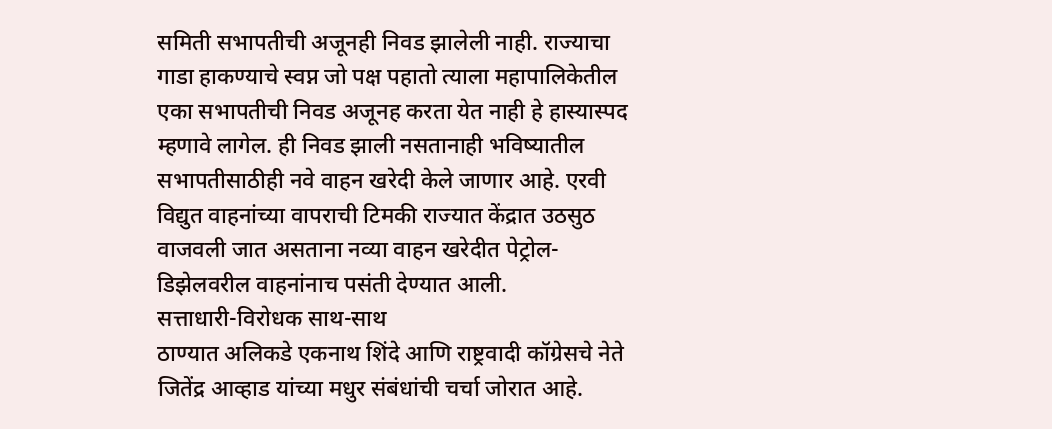समिती सभापतीची अजूनही निवड झालेली नाही. राज्याचा गाडा हाकण्याचे स्वप्न जो पक्ष पहातो त्याला महापालिकेतील एका सभापतीची निवड अजूनह करता येत नाही हे हास्यास्पद म्हणावे लागेल. ही निवड झाली नसतानाही भविष्यातील सभापतीसाठीही नवे वाहन खरेदी केले जाणार आहे. एरवी विद्युत वाहनांच्या वापराची टिमकी राज्यात केंद्रात उठसुठ वाजवली जात असताना नव्या वाहन खरेदीत पेट्रोल-डिझेलवरील वाहनांनाच पसंती देण्यात आली.
सत्ताधारी-विरोधक साथ-साथ
ठाण्यात अलिकडे एकनाथ शिंदे आणि राष्ट्रवादी कॉग्रेसचे नेते जितेंद्र आव्हाड यांच्या मधुर संबंधांची चर्चा जोरात आहे.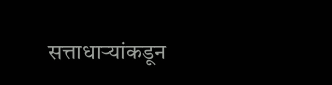सत्ताधाऱ्यांकडून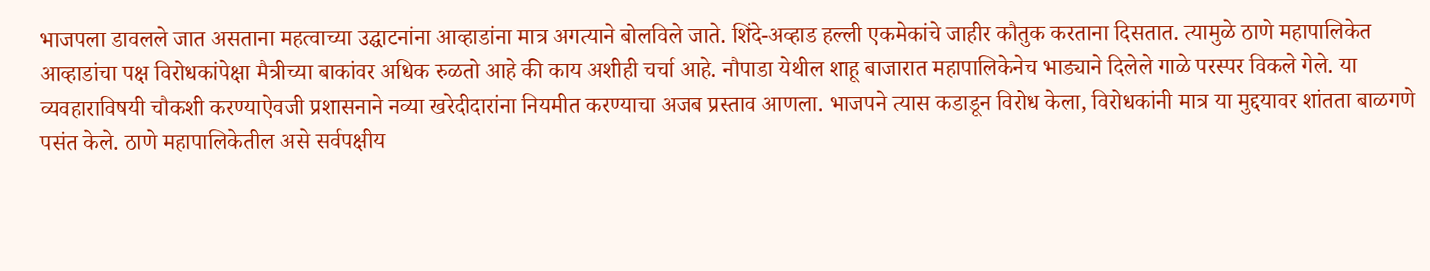भाजपला डावलले जात असताना महत्वाच्या उद्घाटनांना आव्हाडांना मात्र अगत्याने बोलविले जाते. शिंदे-अव्हाड हल्ली एकमेकांचे जाहीर कौतुक करताना दिसतात. त्यामुळे ठाणे महापालिकेत आव्हाडांचा पक्ष विरोधकांपेक्षा मैत्रीच्या बाकांवर अधिक रुळतो आहे की काय अशीही चर्चा आहे. नौपाडा येथील शाहू बाजारात महापालिकेनेच भाड्याने दिलेले गाळे परस्पर विकले गेले. या व्यवहाराविषयी चौकशी करण्याऐवजी प्रशासनाने नव्या खरेदीदारांना नियमीत करण्याचा अजब प्रस्ताव आणला. भाजपने त्यास कडाडून विरोध केला, विरोधकांनी मात्र या मुद्दयावर शांतता बाळगणे पसंत केले. ठाणे महापालिकेतील असे सर्वपक्षीय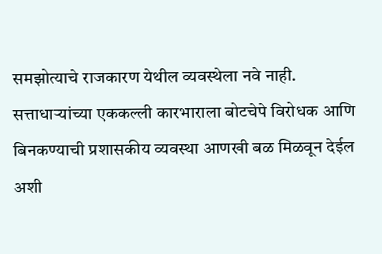समझोत्याचे राजकारण येथील व्यवस्थेला नवे नाही. सत्ताधाऱ्यांच्या एककल्ली कारभाराला बोटचेपे विरोधक आणि बिनकण्याची प्रशासकीय व्यवस्था आणखी बळ मिळवून देईल अशी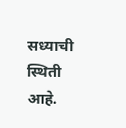सध्याची स्थिती आहे.